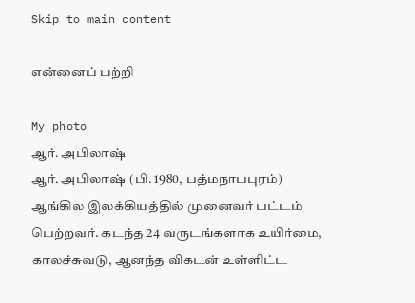Skip to main content

என்னைப் பற்றி

My photo
ஆர். அபிலாஷ்
ஆர். அபிலாஷ் (பி. 1980, பத்மநாபபுரம்) ஆங்கில இலக்கியத்தில் முனைவர் பட்டம் பெற்றவர். கடந்த 24 வருடங்களாக உயிர்மை, காலச்சுவடு, ஆனந்த விகடன் உள்ளிட்ட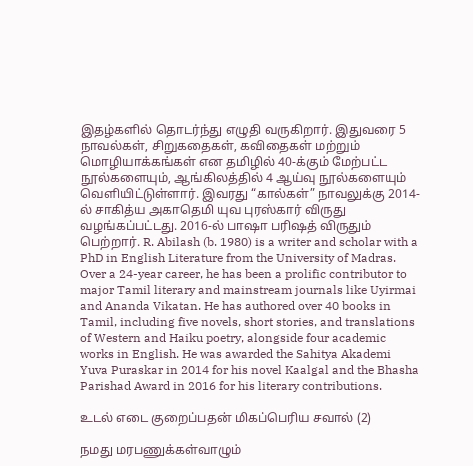இதழ்களில் தொடர்ந்து எழுதி வருகிறார். இதுவரை 5 நாவல்கள், சிறுகதைகள், கவிதைகள் மற்றும் மொழியாக்கங்கள் என தமிழில் 40-க்கும் மேற்பட்ட நூல்களையும், ஆங்கிலத்தில் 4 ஆய்வு நூல்களையும் வெளியிட்டுள்ளார். இவரது “கால்கள்” நாவலுக்கு 2014-ல் சாகித்ய அகாதெமி யுவ புரஸ்கார் விருது வழங்கப்பட்டது. 2016-ல் பாஷா பரிஷத் விருதும் பெற்றார். R. Abilash (b. 1980) is a writer and scholar with a PhD in English Literature from the University of Madras. Over a 24-year career, he has been a prolific contributor to major Tamil literary and mainstream journals like Uyirmai and Ananda Vikatan. He has authored over 40 books in Tamil, including five novels, short stories, and translations of Western and Haiku poetry, alongside four academic works in English. He was awarded the Sahitya Akademi Yuva Puraskar in 2014 for his novel Kaalgal and the Bhasha Parishad Award in 2016 for his literary contributions.

உடல் எடை குறைப்பதன் மிகப்பெரிய சவால் (2)

நமது மரபணுக்கள்வாழும்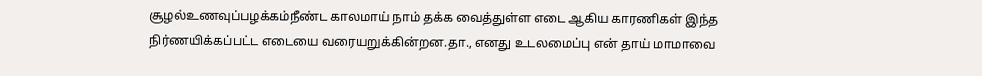சூழல்உணவுப்பழக்கம்நீண்ட காலமாய் நாம் தக்க வைத்துள்ள எடை ஆகிய காரணிகள் இந்த நிர்ணயிக்கப்பட்ட எடையை வரையறுக்கின்றன.தா., எனது உடலமைப்பு என் தாய் மாமாவை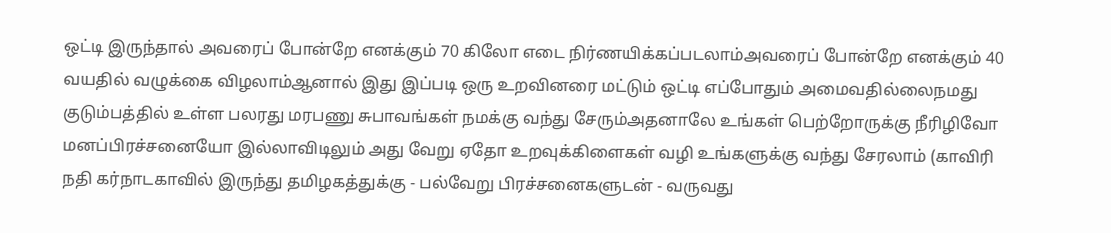ஒட்டி இருந்தால் அவரைப் போன்றே எனக்கும் 70 கிலோ எடை நிர்ணயிக்கப்படலாம்அவரைப் போன்றே எனக்கும் 40 வயதில் வழுக்கை விழலாம்ஆனால் இது இப்படி ஒரு உறவினரை மட்டும் ஒட்டி எப்போதும் அமைவதில்லைநமது குடும்பத்தில் உள்ள பலரது மரபணு சுபாவங்கள் நமக்கு வந்து சேரும்அதனாலே உங்கள் பெற்றோருக்கு நீரிழிவோ மனப்பிரச்சனையோ இல்லாவிடிலும் அது வேறு ஏதோ உறவுக்கிளைகள் வழி உங்களுக்கு வந்து சேரலாம் (காவிரி நதி கர்நாடகாவில் இருந்து தமிழகத்துக்கு - பல்வேறு பிரச்சனைகளுடன் - வருவது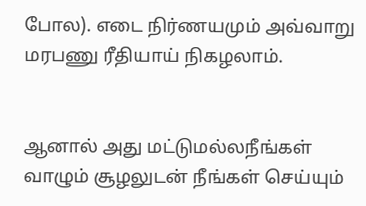போல). எடை நிர்ணயமும் அவ்வாறு மரபணு ரீதியாய் நிகழலாம்.


ஆனால் அது மட்டுமல்லநீங்கள் வாழும் சூழலுடன் நீங்கள் செய்யும்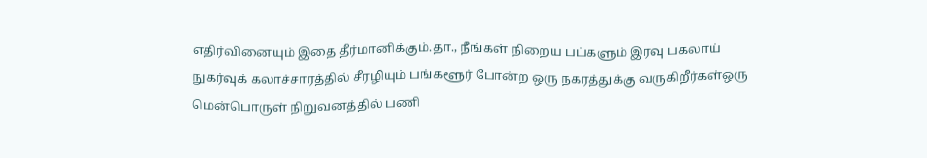எதிர்வினையும் இதை தீர்மானிக்கும்.தா., நீங்கள் நிறைய பப்களும் இரவு பகலாய் நுகர்வுக் கலாச்சாரத்தில் சீரழியும் பங்களூர் போன்ற ஒரு நகரத்துக்கு வருகிறீர்கள்ஒரு மென்பொருள் நிறுவனத்தில் பணி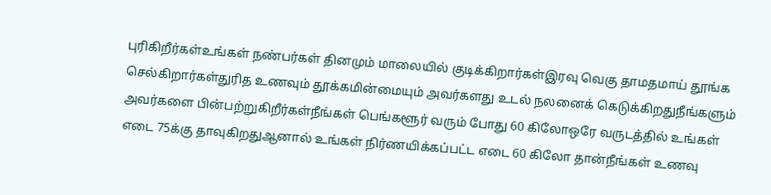புரிகிறீர்கள்உங்கள் நண்பர்கள் தினமும் மாலையில் குடிக்கிறார்கள்இரவு வெகு தாமதமாய் தூங்க செல்கிறார்கள்துரித உணவும் தூக்கமின்மையும் அவர்களது உடல் நலனைக் கெடுக்கிறதுநீங்களும் அவர்களை பின்பற்றுகிறீர்கள்நீங்கள் பெங்களூர் வரும் போது 60 கிலோஒரே வருடத்தில் உங்கள் எடை 75க்கு தாவுகிறதுஆனால் உங்கள் நிர்ணயிக்கப்பட்ட எடை 60 கிலோ தான்நீங்கள் உணவு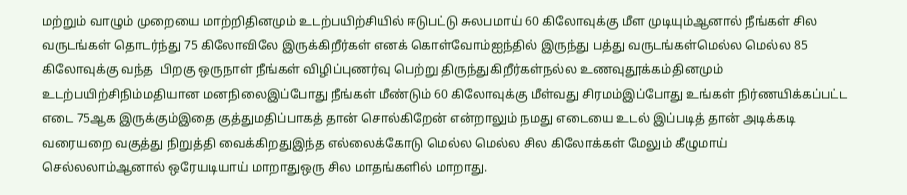மற்றும் வாழும் முறையை மாற்றிதினமும் உடற்பயிற்சியில் ஈடுபட்டு சுலபமாய் 60 கிலோவுக்கு மீள முடியும்ஆனால் நீங்கள் சில வருடங்கள் தொடர்ந்து 75 கிலோவிலே இருக்கிறீர்கள் எனக் கொள்வோம்ஐந்தில் இருந்து பத்து வருடங்கள்மெல்ல மெல்ல 85 கிலோவுக்கு வந்த  பிறகு ஒருநாள் நீங்கள் விழிப்புணர்வு பெற்று திருந்துகிறீர்கள்நல்ல உணவுதூக்கம்தினமும் உடற்பயிற்சிநிம்மதியான மனநிலைஇப்போது நீங்கள் மீண்டும் 60 கிலோவுக்கு மீள்வது சிரமம்இப்போது உங்கள் நிர்ணயிக்கப்பட்ட எடை 75ஆக இருக்கும்இதை குத்துமதிப்பாகத் தான் சொல்கிறேன் என்றாலும் நமது எடையை உடல் இப்படித் தான் அடிக்கடி வரையறை வகுத்து நிறுத்தி வைக்கிறதுஇந்த எல்லைக்கோடு மெல்ல மெல்ல சில கிலோக்கள் மேலும் கீழுமாய் செல்லலாம்ஆனால் ஒரேயடியாய் மாறாதுஒரு சில மாதங்களில் மாறாது.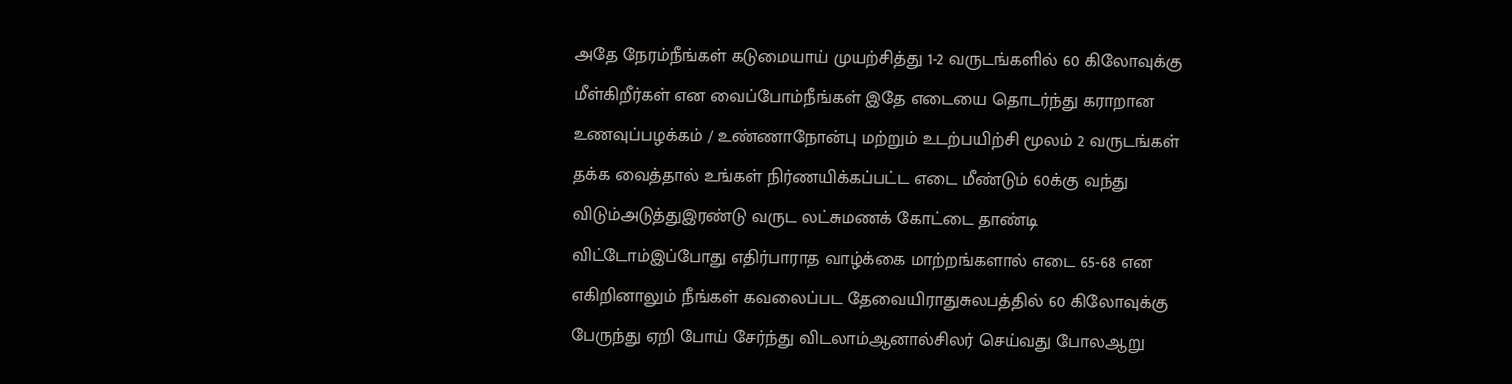அதே நேரம்நீங்கள் கடுமையாய் முயற்சித்து 1-2 வருடங்களில் 60 கிலோவுக்கு மீள்கிறீர்கள் என வைப்போம்நீங்கள் இதே எடையை தொடர்ந்து கராறான உணவுப்பழக்கம் / உண்ணாநோன்பு மற்றும் உடற்பயிற்சி மூலம் 2 வருடங்கள் தக்க வைத்தால் உங்கள் நிர்ணயிக்கப்பட்ட எடை மீண்டும் 60க்கு வந்து விடும்அடுத்துஇரண்டு வருட லட்சுமணக் கோட்டை தாண்டி விட்டோம்இப்போது எதிர்பாராத வாழ்க்கை மாற்றங்களால் எடை 65-68 என எகிறினாலும் நீங்கள் கவலைப்பட தேவையிராதுசுலபத்தில் 60 கிலோவுக்கு பேருந்து ஏறி போய் சேர்ந்து விடலாம்ஆனால்சிலர் செய்வது போலஆறு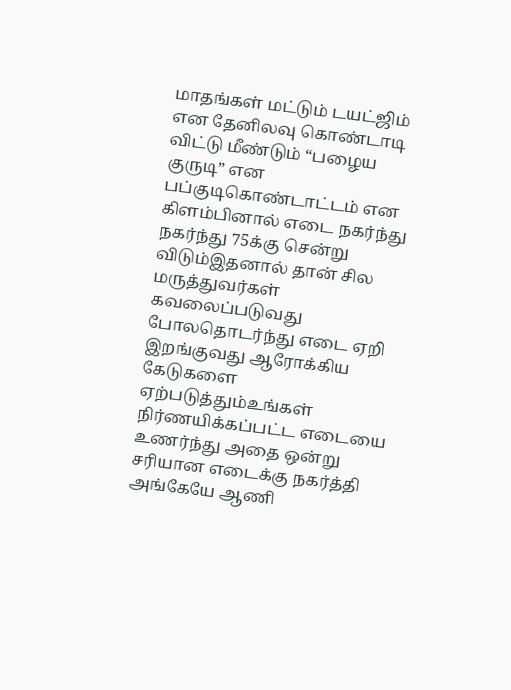மாதங்கள் மட்டும் டயட்ஜிம் என தேனிலவு கொண்டாடி விட்டு மீண்டும் “பழைய குருடி” என பப்குடிகொண்டாட்டம் என கிளம்பினால் எடை நகர்ந்து நகர்ந்து 75க்கு சென்று விடும்இதனால் தான் சில மருத்துவர்கள் கவலைப்படுவது போலதொடர்ந்து எடை ஏறி இறங்குவது ஆரோக்கிய கேடுகளை ஏற்படுத்தும்உங்கள் நிர்ணயிக்கப்பட்ட எடையை உணர்ந்து அதை ஒன்று சரியான எடைக்கு நகர்த்தி அங்கேயே ஆணி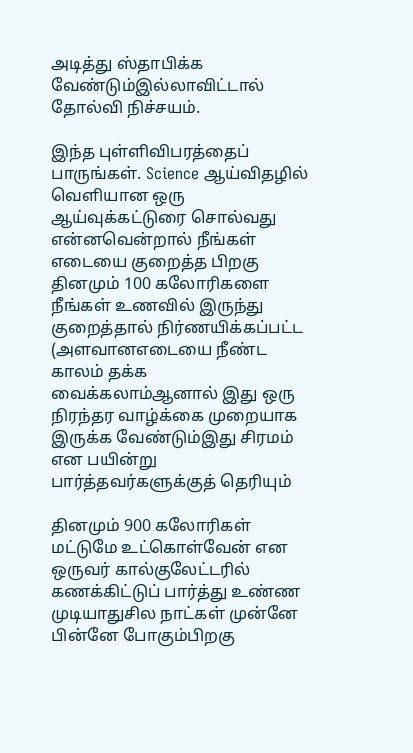அடித்து ஸ்தாபிக்க வேண்டும்இல்லாவிட்டால் தோல்வி நிச்சயம்.

இந்த புள்ளிவிபரத்தைப் பாருங்கள். Science ஆய்விதழில் வெளியான ஒரு ஆய்வுக்கட்டுரை சொல்வது என்னவென்றால் நீங்கள் எடையை குறைத்த பிறகு தினமும் 100 கலோரிகளை நீங்கள் உணவில் இருந்து குறைத்தால் நிர்ணயிக்கப்பட்ட (அளவானஎடையை நீண்ட காலம் தக்க வைக்கலாம்ஆனால் இது ஒரு நிரந்தர வாழ்க்கை முறையாக இருக்க வேண்டும்இது சிரமம் என பயின்று பார்த்தவர்களுக்குத் தெரியும்

தினமும் 900 கலோரிகள் மட்டுமே உட்கொள்வேன் என ஒருவர் கால்குலேட்டரில் கணக்கிட்டுப் பார்த்து உண்ண முடியாதுசில நாட்கள் முன்னே பின்னே போகும்பிறகு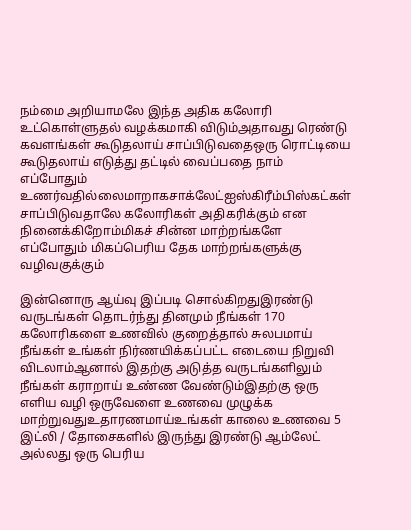நம்மை அறியாமலே இந்த அதிக கலோரி உட்கொள்ளுதல் வழக்கமாகி விடும்அதாவது ரெண்டு கவளங்கள் கூடுதலாய் சாப்பிடுவதைஒரு ரொட்டியை கூடுதலாய் எடுத்து தட்டில் வைப்பதை நாம் எப்போதும் உணர்வதில்லைமாறாகசாக்லேட்ஐஸ்கிரீம்பிஸ்கட்கள் சாப்பிடுவதாலே கலோரிகள் அதிகரிக்கும் என நினைக்கிறோம்மிகச் சின்ன மாற்றங்களே எப்போதும் மிகப்பெரிய தேக மாற்றங்களுக்கு வழிவகுக்கும்

இன்னொரு ஆய்வு இப்படி சொல்கிறதுஇரண்டு வருடங்கள் தொடர்ந்து தினமும் நீங்கள் 170 கலோரிகளை உணவில் குறைத்தால் சுலபமாய் நீங்கள் உங்கள் நிர்ணயிக்கப்பட்ட எடையை நிறுவி விடலாம்ஆனால் இதற்கு அடுத்த வருடங்களிலும் நீங்கள் கராறாய் உண்ண வேண்டும்இதற்கு ஒரு எளிய வழி ஒருவேளை உணவை முழுக்க மாற்றுவதுஉதாரணமாய்உங்கள் காலை உணவை 5 இட்லி / தோசைகளில் இருந்து இரண்டு ஆம்லேட் அல்லது ஒரு பெரிய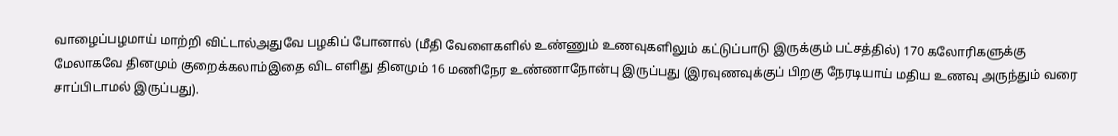வாழைப்பழமாய் மாற்றி விட்டால்அதுவே பழகிப் போனால் (மீதி வேளைகளில் உண்ணும் உணவுகளிலும் கட்டுப்பாடு இருக்கும் பட்சத்தில்) 170 கலோரிகளுக்கு மேலாகவே தினமும் குறைக்கலாம்இதை விட எளிது தினமும் 16 மணிநேர உண்ணாநோன்பு இருப்பது (இரவுணவுக்குப் பிறகு நேரடியாய் மதிய உணவு அருந்தும் வரை சாப்பிடாமல் இருப்பது).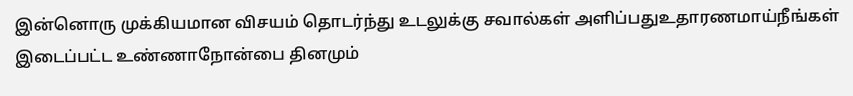இன்னொரு முக்கியமான விசயம் தொடர்ந்து உடலுக்கு சவால்கள் அளிப்பதுஉதாரணமாய்நீங்கள் இடைப்பட்ட உண்ணாநோன்பை தினமும்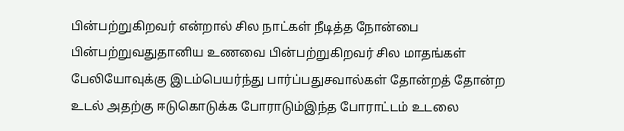பின்பற்றுகிறவர் என்றால் சில நாட்கள் நீடித்த நோன்பை பின்பற்றுவதுதானிய உணவை பின்பற்றுகிறவர் சில மாதங்கள் பேலியோவுக்கு இடம்பெயர்ந்து பார்ப்பதுசவால்கள் தோன்றத் தோன்ற உடல் அதற்கு ஈடுகொடுக்க போராடும்இந்த போராட்டம் உடலை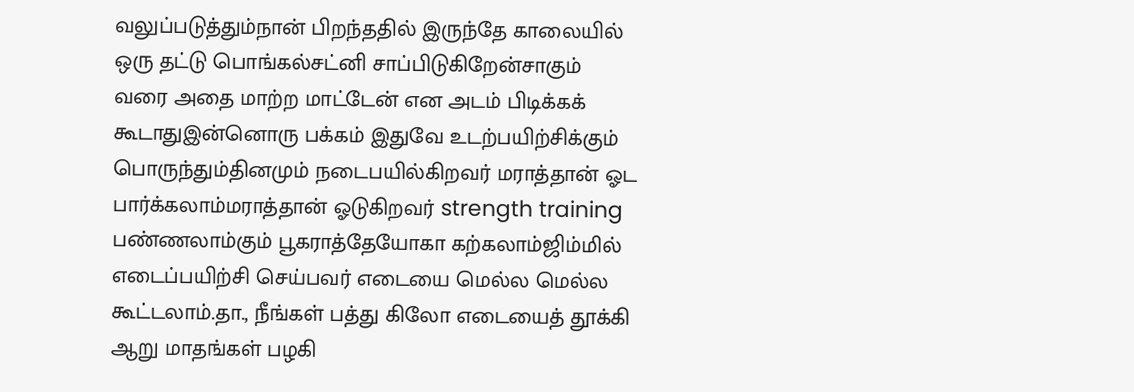வலுப்படுத்தும்நான் பிறந்ததில் இருந்தே காலையில் ஒரு தட்டு பொங்கல்சட்னி சாப்பிடுகிறேன்சாகும் வரை அதை மாற்ற மாட்டேன் என அடம் பிடிக்கக் கூடாதுஇன்னொரு பக்கம் இதுவே உடற்பயிற்சிக்கும் பொருந்தும்தினமும் நடைபயில்கிறவர் மராத்தான் ஓட பார்க்கலாம்மராத்தான் ஓடுகிறவர் strength training பண்ணலாம்கும் பூகராத்தேயோகா கற்கலாம்ஜிம்மில் எடைப்பயிற்சி செய்பவர் எடையை மெல்ல மெல்ல கூட்டலாம்.தா., நீங்கள் பத்து கிலோ எடையைத் தூக்கி ஆறு மாதங்கள் பழகி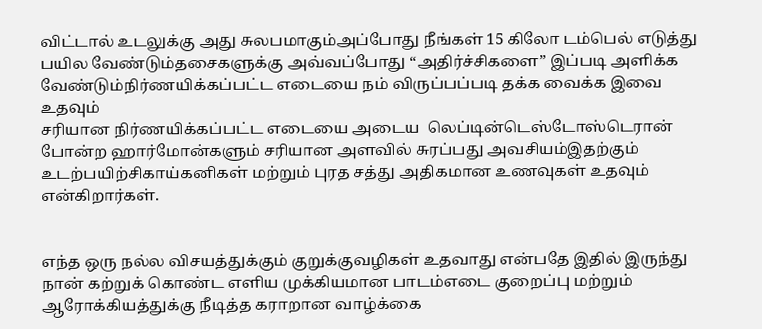விட்டால் உடலுக்கு அது சுலபமாகும்அப்போது நீங்கள் 15 கிலோ டம்பெல் எடுத்து பயில வேண்டும்தசைகளுக்கு அவ்வப்போது “அதிர்ச்சிகளை” இப்படி அளிக்க வேண்டும்நிர்ணயிக்கப்பட்ட எடையை நம் விருப்பப்படி தக்க வைக்க இவை உதவும்
சரியான நிர்ணயிக்கப்பட்ட எடையை அடைய  லெப்டின்டெஸ்டோஸ்டெரான் போன்ற ஹார்மோன்களும் சரியான அளவில் சுரப்பது அவசியம்இதற்கும் உடற்பயிற்சிகாய்கனிகள் மற்றும் புரத சத்து அதிகமான உணவுகள் உதவும் என்கிறார்கள்.


எந்த ஒரு நல்ல விசயத்துக்கும் குறுக்குவழிகள் உதவாது என்பதே இதில் இருந்து நான் கற்றுக் கொண்ட எளிய முக்கியமான பாடம்எடை குறைப்பு மற்றும் ஆரோக்கியத்துக்கு நீடித்த கராறான வாழ்க்கை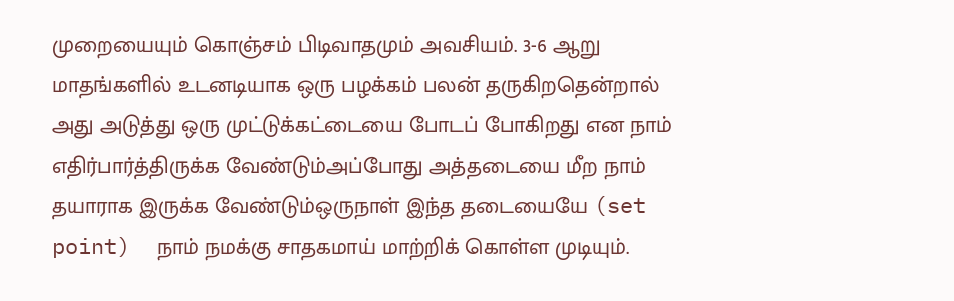முறையையும் கொஞ்சம் பிடிவாதமும் அவசியம். 3-6 ஆறு மாதங்களில் உடனடியாக ஒரு பழக்கம் பலன் தருகிறதென்றால் அது அடுத்து ஒரு முட்டுக்கட்டையை போடப் போகிறது என நாம் எதிர்பார்த்திருக்க வேண்டும்அப்போது அத்தடையை மீற நாம் தயாராக இருக்க வேண்டும்ஒருநாள் இந்த தடையையே (set point)  நாம் நமக்கு சாதகமாய் மாற்றிக் கொள்ள முடியும்.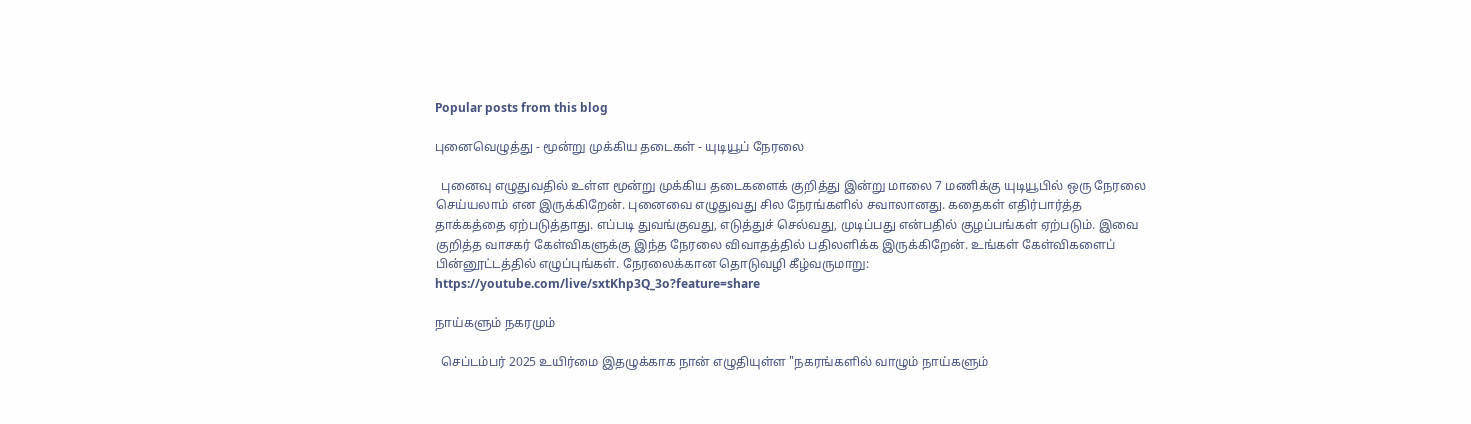Popular posts from this blog

புனைவெழுத்து - மூன்று முக்கிய தடைகள் - யுடியூப் நேரலை

  புனைவு எழுதுவதில் உள்ள மூன்று முக்கிய தடைகளைக் குறித்து இன்று மாலை 7 மணிக்கு யுடியூபில் ஒரு நேரலை செய்யலாம் என இருக்கிறேன். புனைவை எழுதுவது சில நேரங்களில் சவாலானது. கதைகள் எதிர்பார்த்த தாக்கத்தை ஏற்படுத்தாது. எப்படி துவங்குவது, எடுத்துச் செல்வது, முடிப்பது என்பதில் குழப்பங்கள் ஏற்படும். இவை குறித்த வாசகர் கேள்விகளுக்கு இந்த நேரலை விவாதத்தில் பதிலளிக்க இருக்கிறேன். உங்கள் கேள்விகளைப் பின்னூட்டத்தில் எழுப்புங்கள். நேரலைக்கான தொடுவழி கீழ்வருமாறு: https://youtube.com/live/sxtKhp3Q_3o?feature=share

நாய்களும் நகரமும்

  செப்டம்பர் 2025 உயிர்மை இதழுக்காக நான் எழுதியுள்ள "நகரங்களில் வாழும் நாய்களும்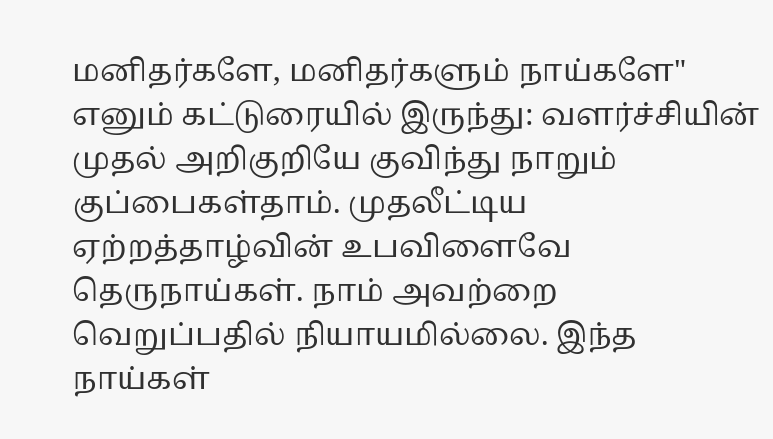மனிதர்களே, மனிதர்களும் நாய்களே" எனும் கட்டுரையில் இருந்து: வளர்ச்சியின் முதல் அறிகுறியே குவிந்து நாறும் குப்பைகள்தாம். முதலீட்டிய ஏற்றத்தாழ்வின் உபவிளைவே தெருநாய்கள். நாம் அவற்றை வெறுப்பதில் நியாயமில்லை. இந்த நாய்கள்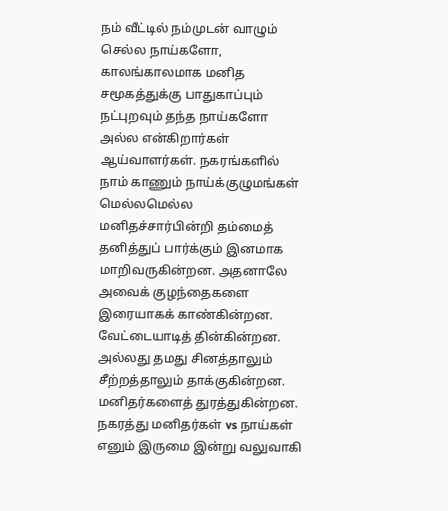நம் வீட்டில் நம்முடன் வாழும் செல்ல நாய்களோ, காலங்காலமாக மனித சமூகத்துக்கு பாதுகாப்பும் நட்புறவும் தந்த நாய்களோ அல்ல என்கிறார்கள் ஆய்வாளர்கள். நகரங்களில் நாம் காணும் நாய்க்குழுமங்கள் மெல்லமெல்ல மனிதச்சார்பின்றி தம்மைத் தனித்துப் பார்க்கும் இனமாக மாறிவருகின்றன. அதனாலே அவைக் குழந்தைகளை இரையாகக் காண்கின்றன. வேட்டையாடித் தின்கின்றன. அல்லது தமது சினத்தாலும் சீற்றத்தாலும் தாக்குகின்றன. மனிதர்களைத் துரத்துகின்றன. நகரத்து மனிதர்கள் vs நாய்கள் எனும் இருமை இன்று வலுவாகி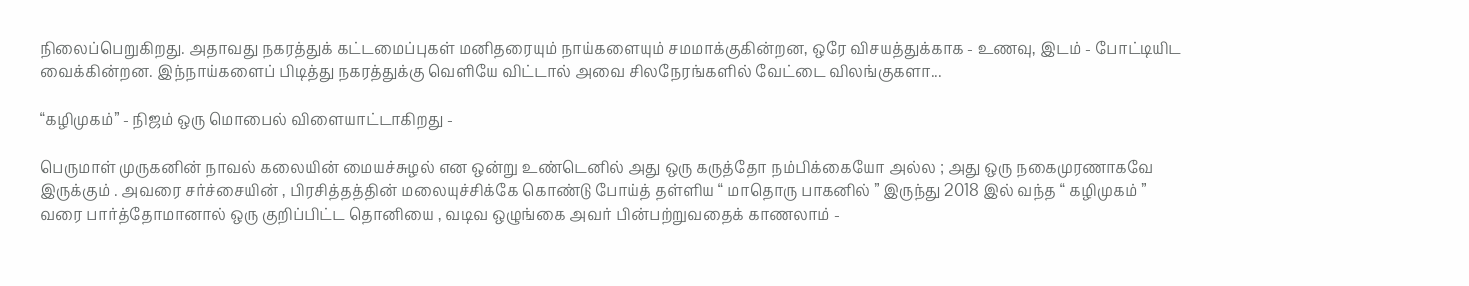நிலைப்பெறுகிறது. அதாவது நகரத்துக் கட்டமைப்புகள் மனிதரையும் நாய்களையும் சமமாக்குகின்றன, ஒரே விசயத்துக்காக - உணவு, இடம் - போட்டியிட வைக்கின்றன. இந்நாய்களைப் பிடித்து நகரத்துக்கு வெளியே விட்டால் அவை சிலநேரங்களில் வேட்டை விலங்குகளா...

“கழிமுகம்” - நிஜம் ஒரு மொபைல் விளையாட்டாகிறது -

பெருமாள் முருகனின் நாவல் கலையின் மையச்சுழல் என ஒன்று உண்டெனில் அது ஒரு கருத்தோ நம்பிக்கையோ அல்ல ; அது ஒரு நகைமுரணாகவே இருக்கும் . அவரை சர்ச்சையின் , பிரசித்தத்தின் மலையுச்சிக்கே கொண்டு போய்த் தள்ளிய “ மாதொரு பாகனில் ” இருந்து 2018 இல் வந்த “ கழிமுகம் ” வரை பார்த்தோமானால் ஒரு குறிப்பிட்ட தொனியை , வடிவ ஒழுங்கை அவர் பின்பற்றுவதைக் காணலாம் -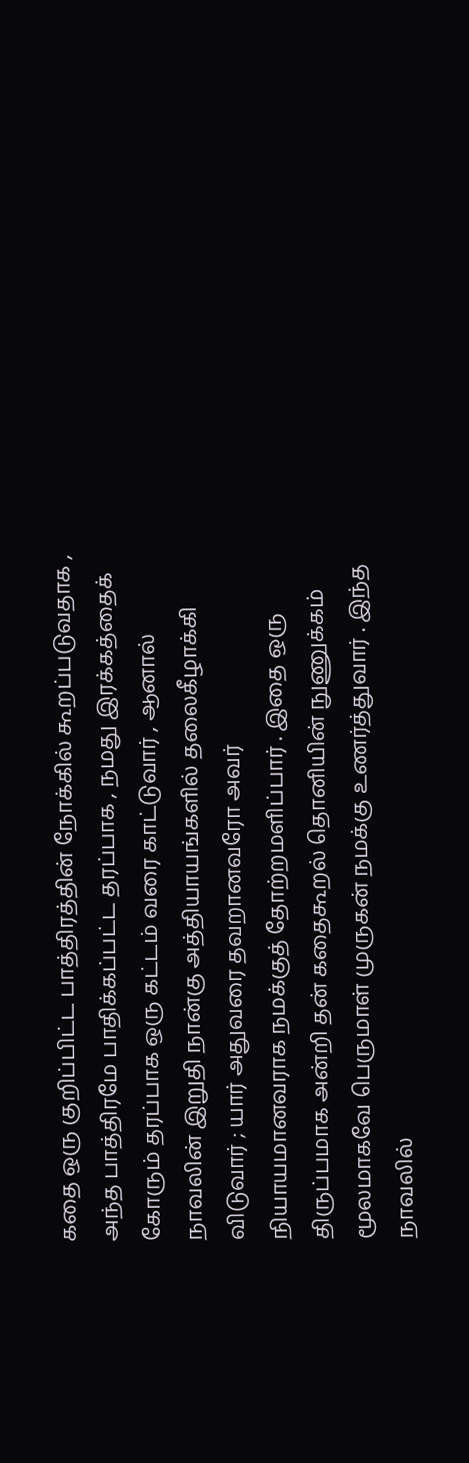கதை ஒரு குறிப்பிட்ட பாத்திரத்தின் நோக்கில் கூறப்படுவதாக , அந்த பாத்திரமே பாதிக்கப்பட்ட தரப்பாக , நமது இரக்கத்தைக் கோரும் தரப்பாக ஒரு கட்டம் வரை காட்டுவார் , ஆனால் நாவலின் இறுதி நான்கு அத்தியாயங்களில் தலைகீழாக்கி விடுவார் ; யார் அதுவரை தவறானவரோ அவர் நியாயமானவராக நமக்குத் தோற்றமளிப்பார் . இதை ஒரு திருப்பமாக அன்றி தன் கதைகூறல் தொனியின் நுணுக்கம் மூலமாகவே பெருமாள் முருகன் நமக்கு உணர்த்துவார் . இந்த நாவலில்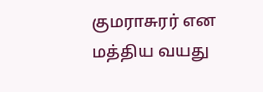குமராசுரர் என மத்திய வயது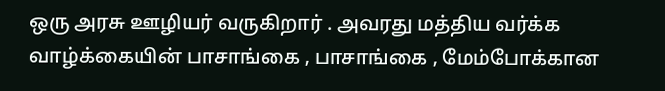ஒரு அரசு ஊழியர் வருகிறார் . அவரது மத்திய வர்க்க வாழ்க்கையின் பாசாங்கை , பாசாங்கை , மேம்போக்கான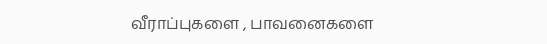வீராப்புகளை , பாவனைகளை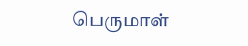பெருமாள்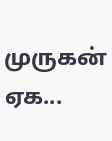முருகன் ஏக...